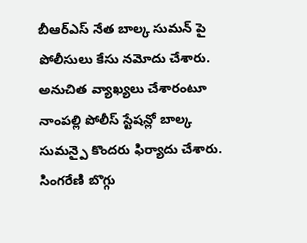బీఆర్ఎస్ నేత బాల్క సుమన్ పై పోలీసులు కేసు నమోదు చేశారు. అనుచిత వ్యాఖ్యలు చేశారంటూ నాంపల్లి పోలీస్ స్టేషన్లో బాల్క సుమన్పై కొందరు ఫిర్యాదు చేశారు. సింగరేణి బొగ్గు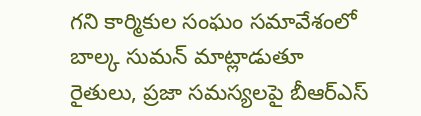గని కార్మికుల సంఘం సమావేశంలో బాల్క సుమన్ మాట్లాడుతూ రైతులు, ప్రజా సమస్యలపై బీఆర్ఎస్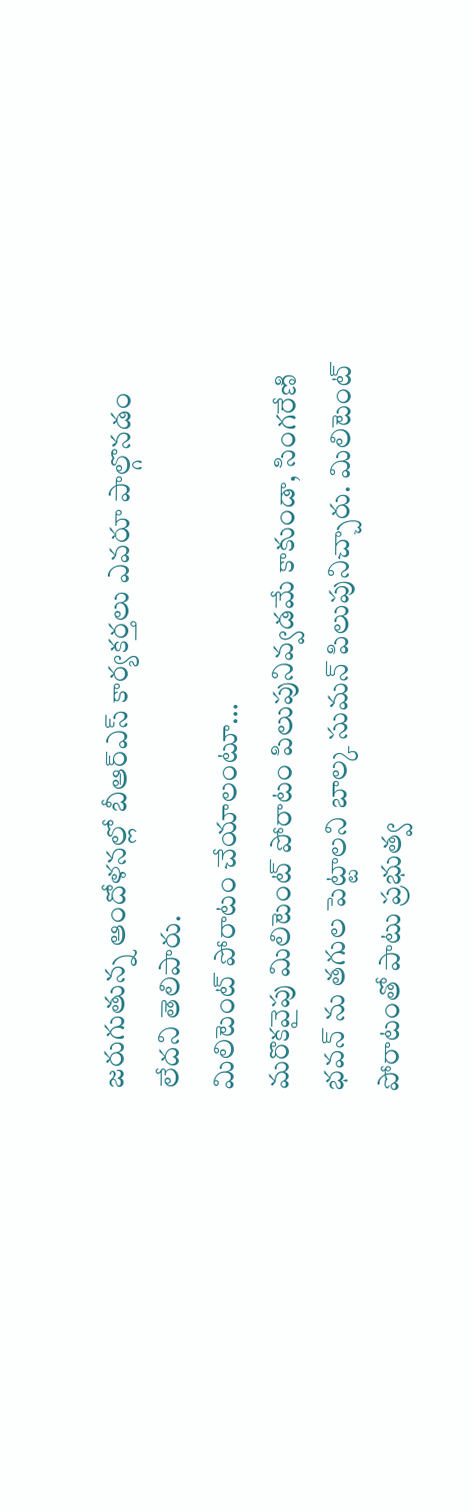జరుగుతున్న ఆందోళనల్లో బీఆర్ఎస్ కార్యకర్తలు ఎవరూ పాల్గొనడం లేదని తెలిపారు.
మిలిటెంట్ పోరాటం చేయాలంటూ…
మరొకవైపు మిలిటెంట్ పోరాటం పిలుపునివ్వడమే కాకుండా, సింగరేణి భవన్ ను తగుల పెట్టాలని బాల్క సుమన్ పిలుపునిచ్చారు. మిలిటెంట్ పోరాటంతో పాటు ప్రభుత్వ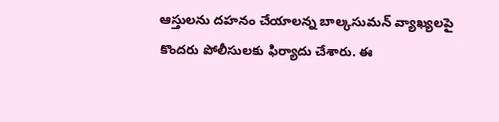ఆస్తులను దహనం చేయాలన్న బాల్కసుమన్ వ్యాఖ్యలపై కొందరు పోలీసులకు ఫిర్యాదు చేశారు. ఈ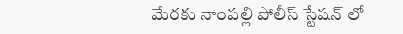మేరకు నాంపల్లి పోలీస్ స్టేషన్ లో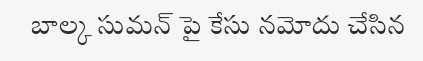బాల్క సుమన్ పై కేసు నమోదు చేసిన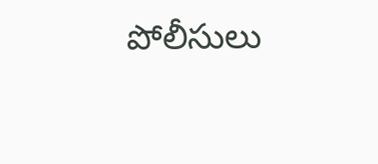పోలీసులు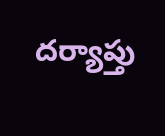దర్యాప్తు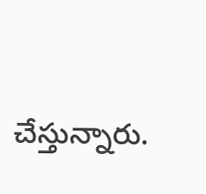చేస్తున్నారు.